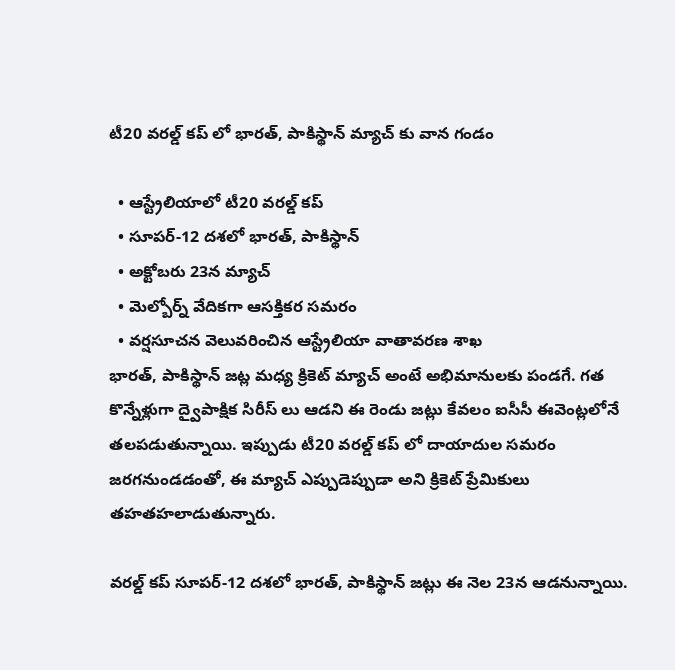టీ20 వరల్డ్ కప్ లో భారత్, పాకిస్థాన్ మ్యాచ్ కు వాన గండం

  • ఆస్ట్రేలియాలో టీ20 వరల్డ్ కప్
  • సూపర్-12 దశలో భారత్, పాకిస్థాన్
  • అక్టోబరు 23న మ్యాచ్
  • మెల్బోర్న్ వేదికగా ఆసక్తికర సమరం
  • వర్షసూచన వెలువరించిన ఆస్ట్రేలియా వాతావరణ శాఖ
భారత్, పాకిస్థాన్ జట్ల మధ్య క్రికెట్ మ్యాచ్ అంటే అభిమానులకు పండగే. గత కొన్నేళ్లుగా ద్వైపాక్షిక సిరీస్ లు ఆడని ఈ రెండు జట్లు కేవలం ఐసీసీ ఈవెంట్లలోనే తలపడుతున్నాయి. ఇప్పుడు టీ20 వరల్డ్ కప్ లో దాయాదుల సమరం జరగనుండడంతో, ఈ మ్యాచ్ ఎప్పుడెప్పుడా అని క్రికెట్ ప్రేమికులు తహతహలాడుతున్నారు.

వరల్డ్ కప్ సూపర్-12 దశలో భారత్, పాకిస్థాన్ జట్లు ఈ నెల 23న ఆడనున్నాయి.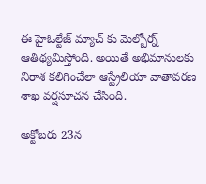ఈ హైఓల్టేజ్ మ్యాచ్ కు మెల్బోర్న్ ఆతిథ్యమిస్తోంది. అయితే అభిమానులకు నిరాశ కలిగించేలా ఆస్ట్రేలియా వాతావరణ శాఖ వర్షసూచన చేసింది.

అక్టోబరు 23న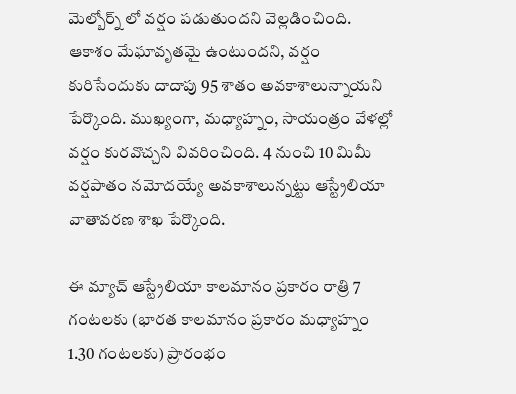మెల్బోర్న్ లో వర్షం పడుతుందని వెల్లడించింది. ఆకాశం మేఘావృతమై ఉంటుందని, వర్షం కురిసేందుకు దాదాపు 95 శాతం అవకాశాలున్నాయని పేర్కొంది. ముఖ్యంగా, మధ్యాహ్నం, సాయంత్రం వేళల్లో వర్షం కురవొచ్చని వివరించింది. 4 నుంచి 10 మిమీ వర్షపాతం నమోదయ్యే అవకాశాలున్నట్టు ఆస్ట్రేలియా వాతావరణ శాఖ పేర్కొంది.

ఈ మ్యాచ్ ఆస్ట్రేలియా కాలమానం ప్రకారం రాత్రి 7 గంటలకు (భారత కాలమానం ప్రకారం మధ్యాహ్నం 1.30 గంటలకు) ప్రారంభం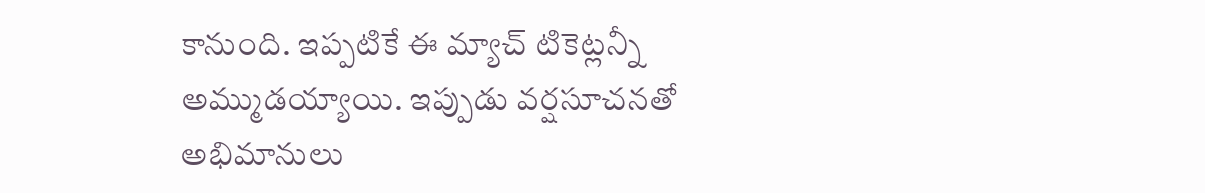కానుంది. ఇప్పటికే ఈ మ్యాచ్ టికెట్లన్నీ అమ్ముడయ్యాయి. ఇప్పుడు వర్షసూచనతో అభిమానులు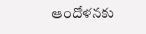ఆందోళనకు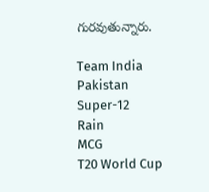గురవుతున్నారు.

Team India
Pakistan
Super-12
Rain
MCG
T20 World Cup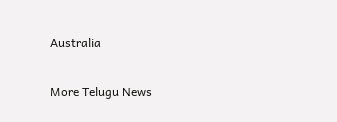Australia

More Telugu News